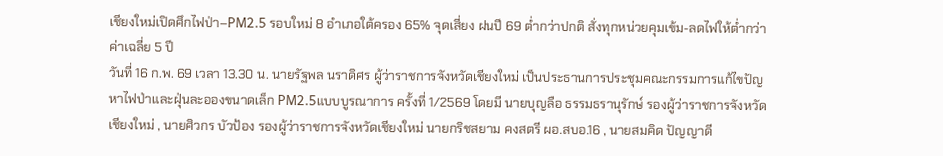เชียงใหม่เปิดศึกไฟป่า–PM2.5 รอบใหม่ 8 อำเภอใต้ครอง 65% จุดเสี่ยง ฝนปี 69 ต่ำกว่าปกติ สั่งทุกหน่วยคุมเข้ม-ลดไฟให้ต่ำกว่าค่าเฉลี่ย 5 ปี
วันที่ 16 ก.พ. 69 เวลา 13.30 น. นายรัฐพล นราดิศร ผู้ว่าราชการจังหวัดเชียงใหม่ เป็นประธานการประชุมคณะกรรมการแก้ไขปัญหาไฟป่าและฝุ่นละอองขนาดเล็ก PM2.5แบบบูรณาการ ครั้งที่ 1/2569 โดยมี นายบุญลือ ธรรมธรานุรักษ์ รองผู้ว่าราชการจังหวัดเชียงใหม่ , นายศิวกร บัวป้อง รองผู้ว่าราชการจังหวัดเชียงใหม่ นายกริชสยาม คงสตรี ผอ.สบอ.16 , นายสมคิด ปัญญาดี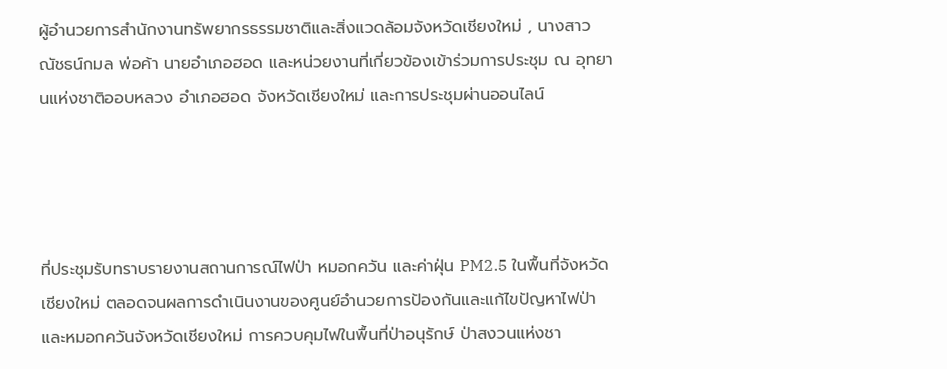ผู้อำนวยการสำนักงานทรัพยากรธรรมชาติและสิ่งแวดล้อมจังหวัดเชียงใหม่ , นางสาวณัชธน์กมล พ่อค้า นายอำเภอฮอด และหน่วยงานที่เกี่ยวข้องเข้าร่วมการประชุม ณ อุทยานแห่งชาติออบหลวง อำเภอฮอด จังหวัดเชียงใหม่ และการประชุมผ่านออนไลน์




ที่ประชุมรับทราบรายงานสถานการณ์ไฟป่า หมอกควัน และค่าฝุ่น PM2.5 ในพื้นที่จังหวัดเชียงใหม่ ตลอดจนผลการดำเนินงานของศูนย์อำนวยการป้องกันและแก้ไขปัญหาไฟป่าและหมอกควันจังหวัดเชียงใหม่ การควบคุมไฟในพื้นที่ป่าอนุรักษ์ ป่าสงวนแห่งชา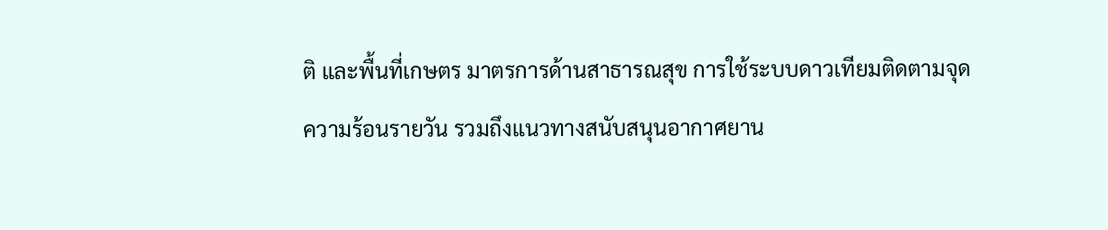ติ และพื้นที่เกษตร มาตรการด้านสาธารณสุข การใช้ระบบดาวเทียมติดตามจุดความร้อนรายวัน รวมถึงแนวทางสนับสนุนอากาศยาน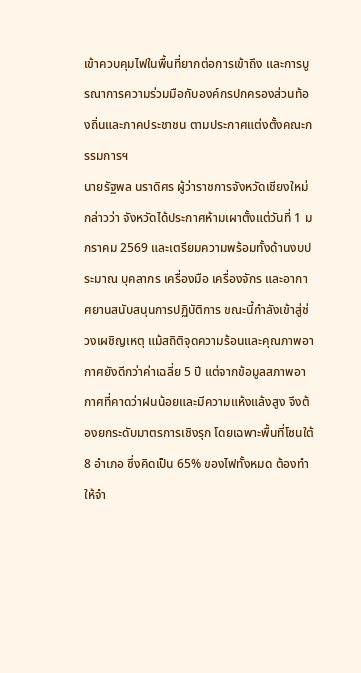เข้าควบคุมไฟในพื้นที่ยากต่อการเข้าถึง และการบูรณาการความร่วมมือกับองค์กรปกครองส่วนท้องถิ่นและภาคประชาชน ตามประกาศแต่งตั้งคณะกรรมการฯ
นายรัฐพล นราดิศร ผู้ว่าราชการจังหวัดเชียงใหม่ กล่าวว่า จังหวัดได้ประกาศห้ามเผาตั้งแต่วันที่ 1 มกราคม 2569 และเตรียมความพร้อมทั้งด้านงบประมาณ บุคลากร เครื่องมือ เครื่องจักร และอากาศยานสนับสนุนการปฏิบัติการ ขณะนี้กำลังเข้าสู่ช่วงเผชิญเหตุ แม้สถิติจุดความร้อนและคุณภาพอากาศยังดีกว่าค่าเฉลี่ย 5 ปี แต่จากข้อมูลสภาพอากาศที่คาดว่าฝนน้อยและมีความแห้งแล้งสูง จึงต้องยกระดับมาตรการเชิงรุก โดยเฉพาะพื้นที่โซนใต้ 8 อำเภอ ซึ่งคิดเป็น 65% ของไฟทั้งหมด ต้องทำให้จำ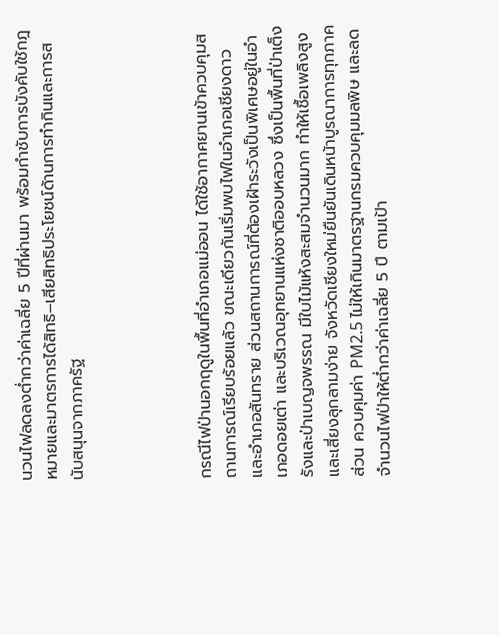นวนไฟลดลงต่ำกว่าค่าเฉลี่ย 5 ปีที่ผ่านมา พร้อมกำชับการบังคับใช้กฎหมายและมาตรการได้สิทธิ–เสียสิทธิประโยชน์ด้านการทำกินและการสนับสนุนจากภาครัฐ




กรณีไฟป่านอกฤดูในพื้นที่อำเภอแม่ออน ได้ใช้อากาศยานเข้าควบคุมสถานการณ์เรียบร้อยแล้ว ขณะเดียวกันเริ่มพบไฟในอำเภอเชียงดาวและอำเภอสันทราย ส่วนสถานการณ์ที่ต้องเฝ้าระวังเป็นพิเศษอยู่ในอำเภอดอยเต่า และบริเวณอุทยานแห่งชาติออบหลวง ซึ่งเป็นพื้นที่ป่าเต็งรังและป่าเบญจพรรณ มีใบไม้แห้งสะสมจำนวนมาก ทำให้เชื้อเพลิงสูงและเสี่ยงลุกลามง่าย จังหวัดเชียงใหม่ยืนยันเดินหน้าบูรณาการทุกภาคส่วน ควบคุมค่า PM2.5 ไม่ให้เกินมาตรฐานกรมควบคุมมลพิษ และลดจำนวนไฟป่าให้ต่ำกว่าค่าเฉลี่ย 5 ปี ตามเป้า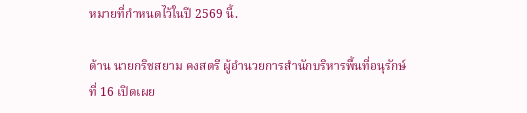หมายที่กำหนดไว้ในปี 2569 นี้.

ด้าน นายกริชสยาม คงสตรี ผู้อำนวยการสำนักบริหารพื้นที่อนุรักษ์ที่ 16 เปิดเผย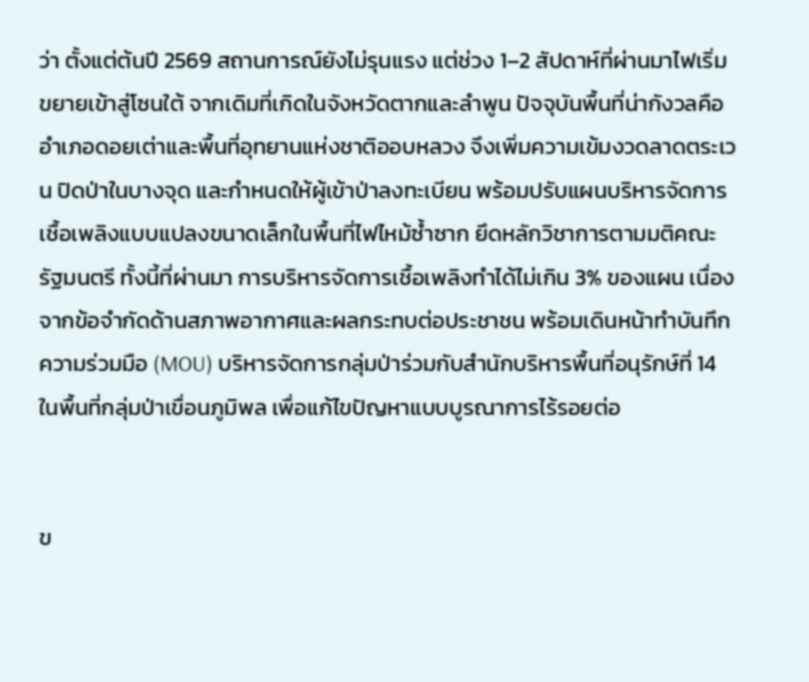ว่า ตั้งแต่ต้นปี 2569 สถานการณ์ยังไม่รุนแรง แต่ช่วง 1–2 สัปดาห์ที่ผ่านมาไฟเริ่มขยายเข้าสู่โซนใต้ จากเดิมที่เกิดในจังหวัดตากและลำพูน ปัจจุบันพื้นที่น่ากังวลคืออำเภอดอยเต่าและพื้นที่อุทยานแห่งชาติออบหลวง จึงเพิ่มความเข้มงวดลาดตระเวน ปิดป่าในบางจุด และกำหนดให้ผู้เข้าป่าลงทะเบียน พร้อมปรับแผนบริหารจัดการเชื้อเพลิงแบบแปลงขนาดเล็กในพื้นที่ไฟไหม้ซ้ำซาก ยึดหลักวิชาการตามมติคณะรัฐมนตรี ทั้งนี้ที่ผ่านมา การบริหารจัดการเชื้อเพลิงทำได้ไม่เกิน 3% ของแผน เนื่องจากข้อจำกัดด้านสภาพอากาศและผลกระทบต่อประชาชน พร้อมเดินหน้าทำบันทึกความร่วมมือ (MOU) บริหารจัดการกลุ่มป่าร่วมกับสำนักบริหารพื้นที่อนุรักษ์ที่ 14 ในพื้นที่กลุ่มป่าเขื่อนภูมิพล เพื่อแก้ไขปัญหาแบบบูรณาการไร้รอยต่อ


ข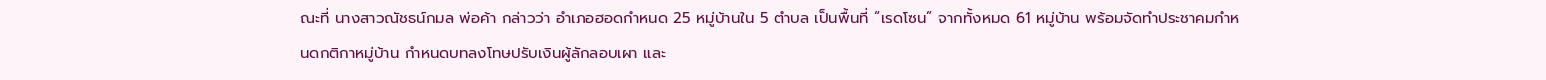ณะที่ นางสาวณัชธน์กมล พ่อค้า กล่าวว่า อำเภอฮอดกำหนด 25 หมู่บ้านใน 5 ตำบล เป็นพื้นที่ “เรดโซน” จากทั้งหมด 61 หมู่บ้าน พร้อมจัดทำประชาคมกำหนดกติกาหมู่บ้าน กำหนดบทลงโทษปรับเงินผู้ลักลอบเผา และ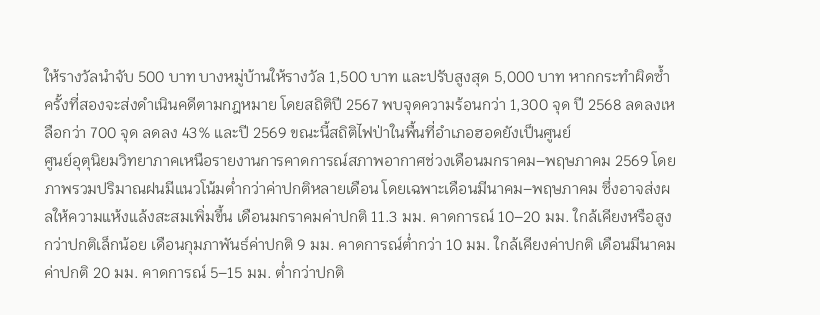ให้รางวัลนำจับ 500 บาท บางหมู่บ้านให้รางวัล 1,500 บาท และปรับสูงสุด 5,000 บาท หากกระทำผิดซ้ำครั้งที่สองจะส่งดำเนินคดีตามกฎหมาย โดยสถิติปี 2567 พบจุดความร้อนกว่า 1,300 จุด ปี 2568 ลดลงเหลือกว่า 700 จุด ลดลง 43% และปี 2569 ขณะนี้สถิติไฟป่าในพื้นที่อำเภอฮอดยังเป็นศูนย์
ศูนย์อุตุนิยมวิทยาภาคเหนือรายงานการคาดการณ์สภาพอากาศช่วงเดือนมกราคม–พฤษภาคม 2569 โดยภาพรวมปริมาณฝนมีแนวโน้มต่ำกว่าค่าปกติหลายเดือน โดยเฉพาะเดือนมีนาคม–พฤษภาคม ซึ่งอาจส่งผลให้ความแห้งแล้งสะสมเพิ่มขึ้น เดือนมกราคมค่าปกติ 11.3 มม. คาดการณ์ 10–20 มม. ใกล้เคียงหรือสูงกว่าปกติเล็กน้อย เดือนกุมภาพันธ์ค่าปกติ 9 มม. คาดการณ์ต่ำกว่า 10 มม. ใกล้เคียงค่าปกติ เดือนมีนาคมค่าปกติ 20 มม. คาดการณ์ 5–15 มม. ต่ำกว่าปกติ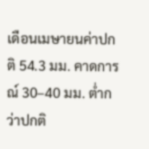เดือนเมษายนค่าปกติ 54.3 มม. คาดการณ์ 30–40 มม. ต่ำกว่าปกติ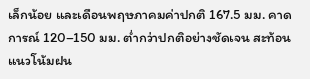เล็กน้อย และเดือนพฤษภาคมค่าปกติ 167.5 มม. คาดการณ์ 120–150 มม. ต่ำกว่าปกติอย่างชัดเจน สะท้อนแนวโน้มฝน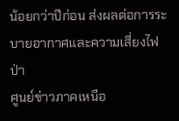น้อยกว่าปีก่อน ส่งผลต่อการระบายอากาศและความเสี่ยงไฟป่า
ศูนย์ข่าวภาคเหนือ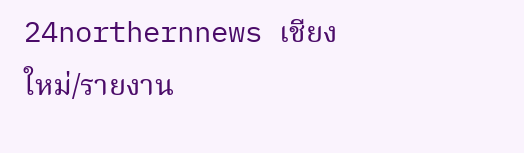24northernnews เชียงใหม่/รายงาน